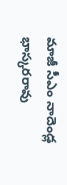మాజీ సీఎం నాదెండ్ల భాస్కరరావు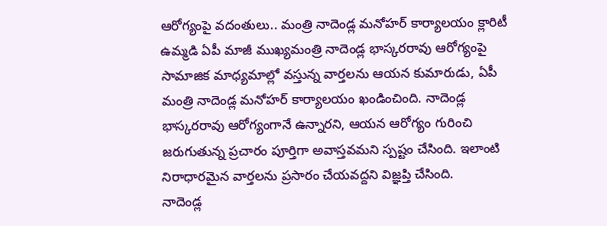ఆరోగ్యంపై వదంతులు.. మంత్రి నాదెండ్ల మనోహర్ కార్యాలయం క్లారిటీ
ఉమ్మడి ఏపీ మాజీ ముఖ్యమంత్రి నాదెండ్ల భాస్కరరావు ఆరోగ్యంపై సామాజిక మాధ్యమాల్లో వస్తున్న వార్తలను ఆయన కుమారుడు, ఏపీ మంత్రి నాదెండ్ల మనోహర్ కార్యాలయం ఖండించింది. నాదెండ్ల భాస్కరరావు ఆరోగ్యంగానే ఉన్నారని, ఆయన ఆరోగ్యం గురించి జరుగుతున్న ప్రచారం పూర్తిగా అవాస్తవమని స్పష్టం చేసింది. ఇలాంటి నిరాధారమైన వార్తలను ప్రసారం చేయవద్దని విజ్ఞప్తి చేసింది.
నాదెండ్ల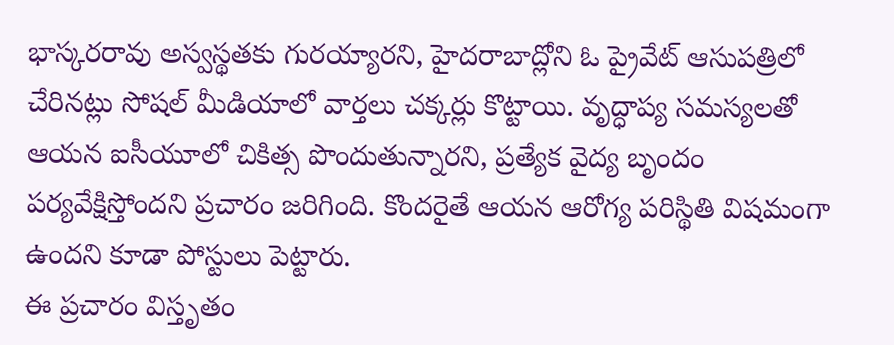భాస్కరరావు అస్వస్థతకు గురయ్యారని, హైదరాబాద్లోని ఓ ప్రైవేట్ ఆసుపత్రిలో చేరినట్లు సోషల్ మీడియాలో వార్తలు చక్కర్లు కొట్టాయి. వృద్ధాప్య సమస్యలతో ఆయన ఐసీయూలో చికిత్స పొందుతున్నారని, ప్రత్యేక వైద్య బృందం పర్యవేక్షిస్తోందని ప్రచారం జరిగింది. కొందరైతే ఆయన ఆరోగ్య పరిస్థితి విషమంగా ఉందని కూడా పోస్టులు పెట్టారు.
ఈ ప్రచారం విస్తృతం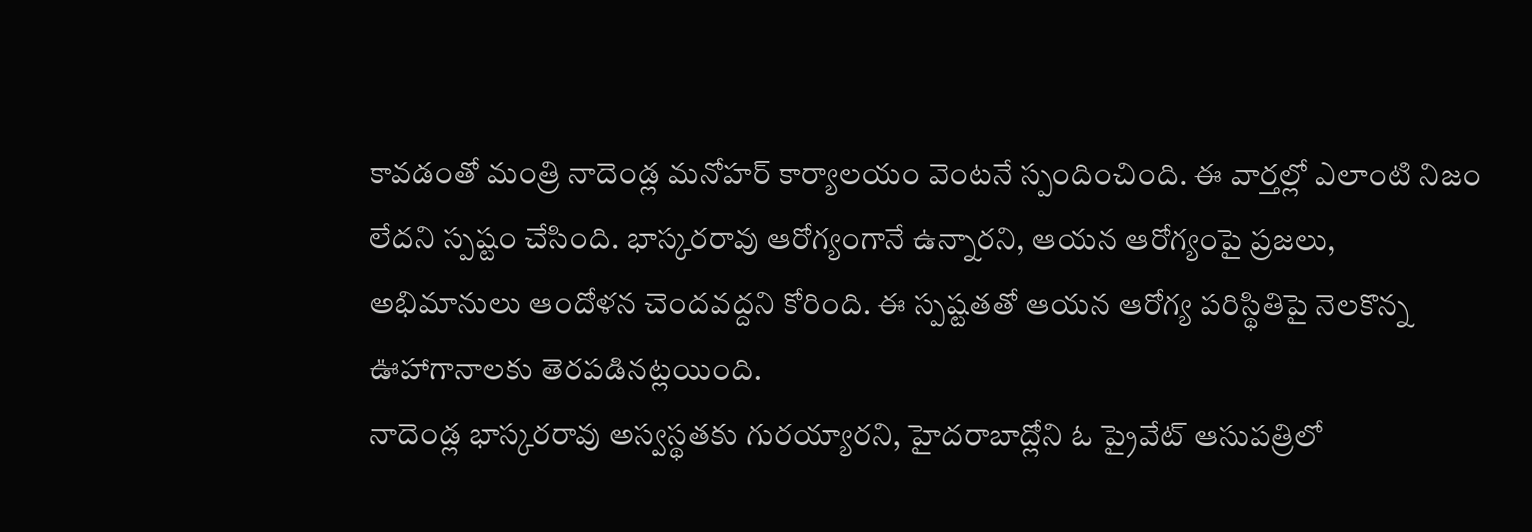కావడంతో మంత్రి నాదెండ్ల మనోహర్ కార్యాలయం వెంటనే స్పందించింది. ఈ వార్తల్లో ఎలాంటి నిజం లేదని స్పష్టం చేసింది. భాస్కరరావు ఆరోగ్యంగానే ఉన్నారని, ఆయన ఆరోగ్యంపై ప్రజలు, అభిమానులు ఆందోళన చెందవద్దని కోరింది. ఈ స్పష్టతతో ఆయన ఆరోగ్య పరిస్థితిపై నెలకొన్న ఊహాగానాలకు తెరపడినట్లయింది.
నాదెండ్ల భాస్కరరావు అస్వస్థతకు గురయ్యారని, హైదరాబాద్లోని ఓ ప్రైవేట్ ఆసుపత్రిలో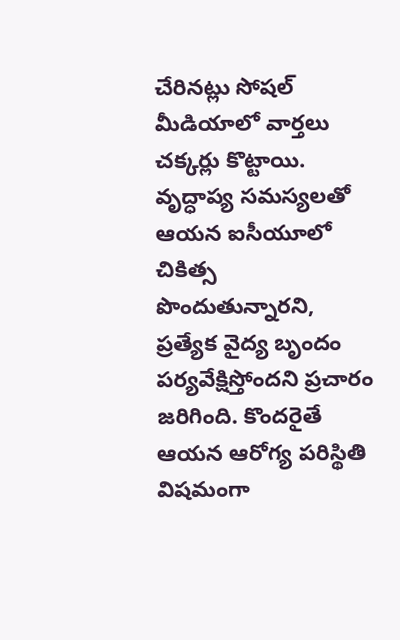చేరినట్లు సోషల్ మీడియాలో వార్తలు చక్కర్లు కొట్టాయి. వృద్ధాప్య సమస్యలతో ఆయన ఐసీయూలో చికిత్స పొందుతున్నారని, ప్రత్యేక వైద్య బృందం పర్యవేక్షిస్తోందని ప్రచారం జరిగింది. కొందరైతే ఆయన ఆరోగ్య పరిస్థితి విషమంగా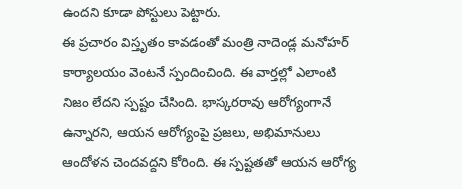ఉందని కూడా పోస్టులు పెట్టారు.
ఈ ప్రచారం విస్తృతం కావడంతో మంత్రి నాదెండ్ల మనోహర్ కార్యాలయం వెంటనే స్పందించింది. ఈ వార్తల్లో ఎలాంటి నిజం లేదని స్పష్టం చేసింది. భాస్కరరావు ఆరోగ్యంగానే ఉన్నారని, ఆయన ఆరోగ్యంపై ప్రజలు, అభిమానులు ఆందోళన చెందవద్దని కోరింది. ఈ స్పష్టతతో ఆయన ఆరోగ్య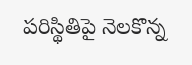పరిస్థితిపై నెలకొన్న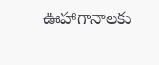ఊహాగానాలకు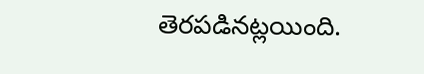తెరపడినట్లయింది.